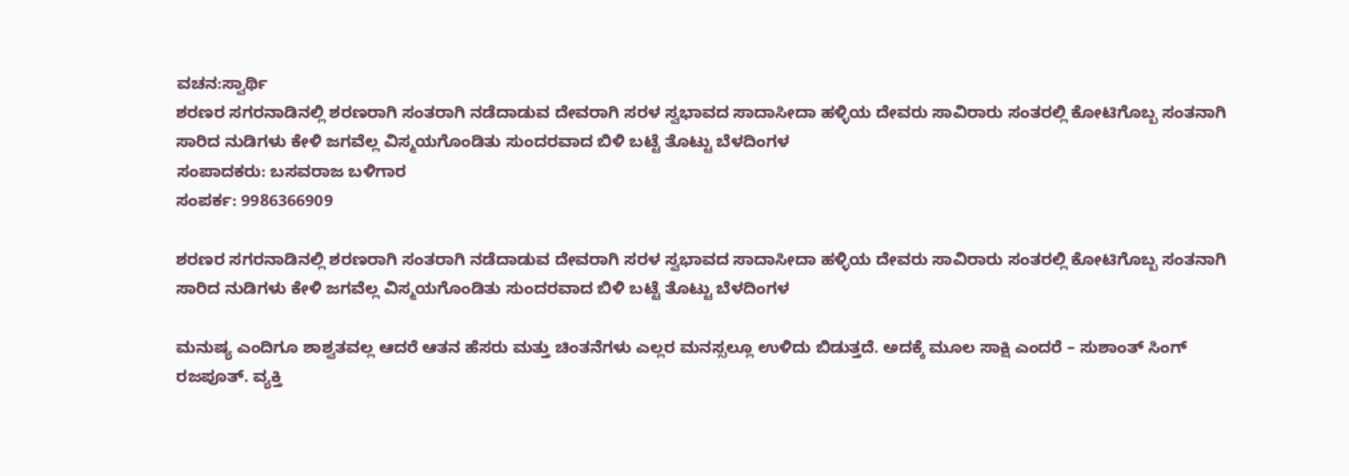ವಚನ:ಸ್ವಾರ್ಥಿ
ಶರಣರ ಸಗರನಾಡಿನಲ್ಲಿ ಶರಣರಾಗಿ ಸಂತರಾಗಿ ನಡೆದಾಡುವ ದೇವರಾಗಿ ಸರಳ ಸ್ವಭಾವದ ಸಾದಾಸೀದಾ ಹಳ್ಳಿಯ ದೇವರು ಸಾವಿರಾರು ಸಂತರಲ್ಲಿ ಕೋಟಿಗೊಬ್ಬ ಸಂತನಾಗಿ ಸಾರಿದ ನುಡಿಗಳು ಕೇಳಿ ಜಗವೆಲ್ಲ ವಿಸ್ಮಯಗೊಂಡಿತು ಸುಂದರವಾದ ಬಿಳಿ ಬಟ್ಟೆ ತೊಟ್ಟು ಬೆಳದಿಂಗಳ
ಸಂಪಾದಕರು: ಬಸವರಾಜ ಬಳಿಗಾರ
ಸಂಪರ್ಕ: 9986366909

ಶರಣರ ಸಗರನಾಡಿನಲ್ಲಿ ಶರಣರಾಗಿ ಸಂತರಾಗಿ ನಡೆದಾಡುವ ದೇವರಾಗಿ ಸರಳ ಸ್ವಭಾವದ ಸಾದಾಸೀದಾ ಹಳ್ಳಿಯ ದೇವರು ಸಾವಿರಾರು ಸಂತರಲ್ಲಿ ಕೋಟಿಗೊಬ್ಬ ಸಂತನಾಗಿ ಸಾರಿದ ನುಡಿಗಳು ಕೇಳಿ ಜಗವೆಲ್ಲ ವಿಸ್ಮಯಗೊಂಡಿತು ಸುಂದರವಾದ ಬಿಳಿ ಬಟ್ಟೆ ತೊಟ್ಟು ಬೆಳದಿಂಗಳ

ಮನುಷ್ಯ ಎಂದಿಗೂ ಶಾಶ್ವತವಲ್ಲ ಆದರೆ ಆತನ ಹೆಸರು ಮತ್ತು ಚಿಂತನೆಗಳು ಎಲ್ಲರ ಮನಸ್ಸಲ್ಲೂ ಉಳಿದು ಬಿಡುತ್ತದೆ. ಅದಕ್ಕೆ ಮೂಲ ಸಾಕ್ಷಿ ಎಂದರೆ – ಸುಶಾಂತ್ ಸಿಂಗ್ ರಜಪೂತ್. ವ್ಯಕ್ತಿ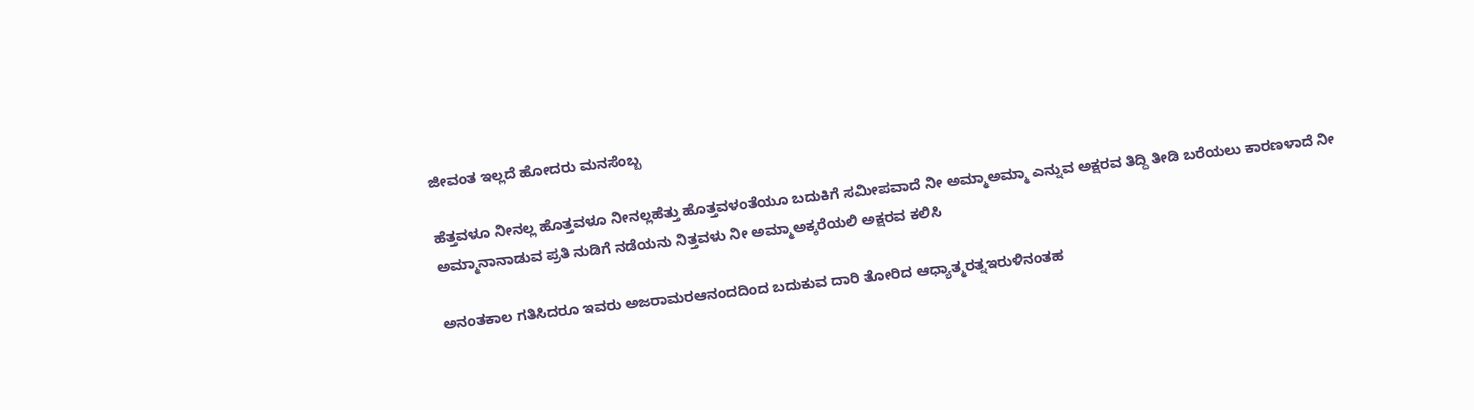ಜೀವಂತ ಇಲ್ಲದೆ ಹೋದರು ಮನಸೆಂಬ್ಬ

ಹೆತ್ತವಳೂ ನೀನಲ್ಲ ಹೊತ್ತವಳೂ ನೀನಲ್ಲಹೆತ್ತು ಹೊತ್ತವಳಂತೆಯೂ ಬದುಕಿಗೆ ಸಮೀಪವಾದೆ ನೀ ಅಮ್ಮಾಅಮ್ಮಾ ಎನ್ನುವ ಅಕ್ಷರವ ತಿದ್ದಿ ತೀಡಿ ಬರೆಯಲು ಕಾರಣಳಾದೆ ನೀ ಅಮ್ಮಾನಾನಾಡುವ ಪ್ರತಿ ನುಡಿಗೆ ನಡೆಯನು ನಿತ್ತವಳು ನೀ ಅಮ್ಮಾಅಕ್ಕರೆಯಲಿ ಅಕ್ಷರವ ಕಲಿಸಿ

ಅನಂತಕಾಲ ಗತಿಸಿದರೂ ಇವರು ಅಜರಾಮರಆನಂದದಿಂದ ಬದುಕುವ ದಾರಿ ತೋರಿದ ಆಧ್ಯಾತ್ಮರತ್ನಇರುಳಿನಂತಹ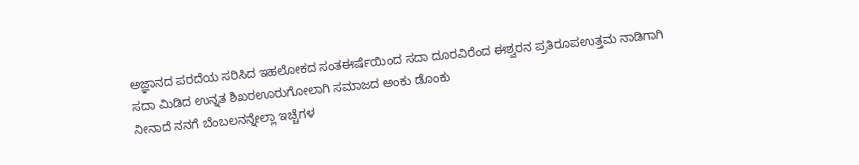ಅಜ್ಞಾನದ ಪರದೆಯ ಸರಿಸಿದ ಇಹಲೋಕದ ಸಂತಈರ್ಷೆಯಿಂದ ಸದಾ ದೂರವಿರೆಂದ ಈಶ್ವರನ ಪ್ರತಿರೂಪಉತ್ತಮ ನಾಡಿಗಾಗಿ ಸದಾ ಮಿಡಿದ ಉನ್ನತ ಶಿಖರಊರುಗೋಲಾಗಿ ಸಮಾಜದ ಅಂಕು ಡೊಂಕು
ನೀನಾದೆ ನನಗೆ ಬೆಂಬಲನನ್ನೇಲ್ಲಾ ಇಚ್ಚೆಗಳ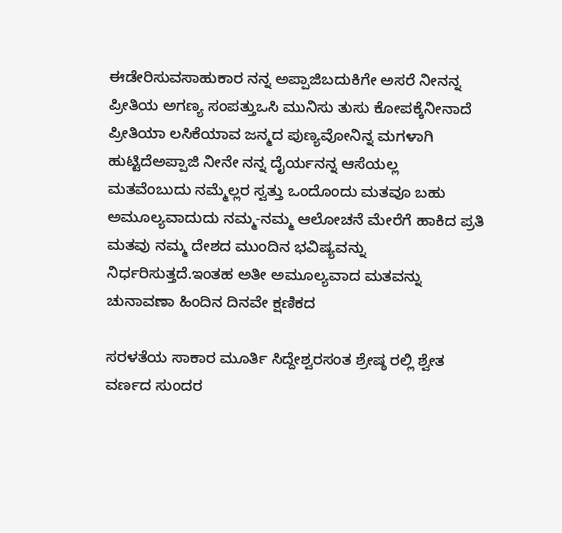ಈಡೇರಿಸುವಸಾಹುಕಾರ ನನ್ನ ಅಪ್ಪಾಜಿಬದುಕಿಗೇ ಅಸರೆ ನೀನನ್ನ ಪ್ರೀತಿಯ ಅಗಣ್ಯ ಸಂಪತ್ತುಒಸಿ ಮುನಿಸು ತುಸು ಕೋಪಕ್ಕೆನೀನಾದೆ ಪ್ರೀತಿಯಾ ಲಸಿಕೆಯಾವ ಜನ್ಮದ ಪುಣ್ಯವೋನಿನ್ನ ಮಗಳಾಗಿ ಹುಟ್ಟಿದೆಅಪ್ಪಾಜಿ ನೀನೇ ನನ್ನ ದೈರ್ಯನನ್ನ ಆಸೆಯಲ್ಲ
ಮತವೆಂಬುದು ನಮ್ಮೆಲ್ಲರ ಸ್ವತ್ತು ಒಂದೊಂದು ಮತವೂ ಬಹು ಅಮೂಲ್ಯವಾದುದು ನಮ್ಮ-ನಮ್ಮ ಆಲೋಚನೆ ಮೇರೆಗೆ ಹಾಕಿದ ಪ್ರತಿ ಮತವು ನಮ್ಮ ದೇಶದ ಮುಂದಿನ ಭವಿಷ್ಯವನ್ನು ನಿರ್ಧರಿಸುತ್ತದೆ.ಇಂತಹ ಅತೀ ಅಮೂಲ್ಯವಾದ ಮತವನ್ನು ಚುನಾವಣಾ ಹಿಂದಿನ ದಿನವೇ ಕ್ಷಣಿಕದ

ಸರಳತೆಯ ಸಾಕಾರ ಮೂರ್ತಿ ಸಿದ್ದೇಶ್ವರಸಂತ ಶ್ರೇಷ್ಠ ರಲ್ಲಿ ಶ್ವೇತ ವರ್ಣದ ಸುಂದರ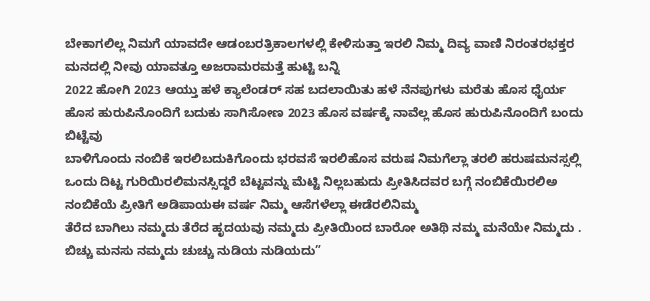ಬೇಕಾಗಲಿಲ್ಲ ನಿಮಗೆ ಯಾವದೇ ಆಡಂಬರತ್ರಿಕಾಲಗಳಲ್ಲಿ ಕೇಳಿಸುತ್ತಾ ಇರಲಿ ನಿಮ್ಮ ದಿವ್ಯ ವಾಣಿ ನಿರಂತರಭಕ್ತರ ಮನದಲ್ಲಿ ನೀವು ಯಾವತ್ತೂ ಅಜರಾಮರಮತ್ತೆ ಹುಟ್ಟಿ ಬನ್ನಿ
2022 ಹೋಗಿ 2023 ಆಯ್ತು ಹಳೆ ಕ್ಯಾಲೆಂಡರ್ ಸಹ ಬದಲಾಯಿತು ಹಳೆ ನೆನಪುಗಳು ಮರೆತು ಹೊಸ ಧೈರ್ಯ ಹೊಸ ಹುರುಪಿನೊಂದಿಗೆ ಬದುಕು ಸಾಗಿಸೋಣ 2023 ಹೊಸ ವರ್ಷಕ್ಕೆ ನಾವೆಲ್ಲ ಹೊಸ ಹುರುಪಿನೊಂದಿಗೆ ಬಂದು ಬಿಟ್ಟೆವು
ಬಾಳಿಗೊಂದು ನಂಬಿಕೆ ಇರಲಿಬದುಕಿಗೊಂದು ಭರವಸೆ ಇರಲಿಹೊಸ ವರುಷ ನಿಮಗೆಲ್ಲಾ ತರಲಿ ಹರುಷಮನಸ್ಸಲ್ಲಿ ಒಂದು ದಿಟ್ಟ ಗುರಿಯಿರಲಿಮನಸ್ಸಿದ್ದರೆ ಬೆಟ್ಟವನ್ನು ಮೆಟ್ಟಿ ನಿಲ್ಲಬಹುದು ಪ್ರೀತಿಸಿದವರ ಬಗ್ಗೆ ನಂಬಿಕೆಯಿರಲಿಅ ನಂಬಿಕೆಯೆ ಪ್ರೀತಿಗೆ ಅಡಿಪಾಯಈ ವರ್ಷ ನಿಮ್ಮ ಆಸೆಗಳೆಲ್ಲಾ ಈಡೆರಲಿನಿಮ್ಮ
ತೆರೆದ ಬಾಗಿಲು ನಮ್ಮದು ತೆರೆದ ಹೃದಯವು ನಮ್ಮದು ಪ್ರೀತಿಯಿಂದ ಬಾರೋ ಅತಿಥಿ ನಮ್ಮ ಮನೆಯೇ ನಿಮ್ಮದು . ಬಿಚ್ಚು ಮನಸು ನಮ್ಮದು ಚುಚ್ಚು ನುಡಿಯ ನುಡಿಯದು”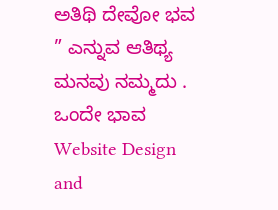ಅತಿಥಿ ದೇವೋ ಭವ ” ಎನ್ನುವ ಆತಿಥ್ಯ ಮನವು ನಮ್ಮದು . ಒಂದೇ ಭಾವ
Website Design and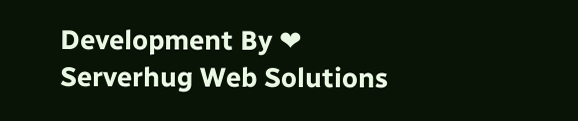Development By ❤ Serverhug Web Solutions